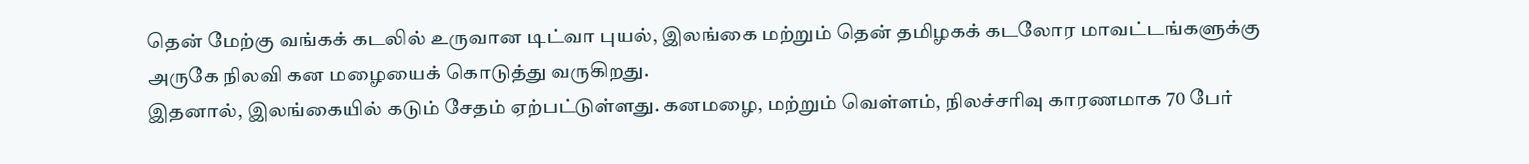தென் மேற்கு வங்கக் கடலில் உருவான டிட்வா புயல், இலங்கை மற்றும் தென் தமிழகக் கடலோர மாவட்டங்களுக்கு அருகே நிலவி கன மழையைக் கொடுத்து வருகிறது.
இதனால், இலங்கையில் கடும் சேதம் ஏற்பட்டுள்ளது. கனமழை, மற்றும் வெள்ளம், நிலச்சரிவு காரணமாக 70 பேர்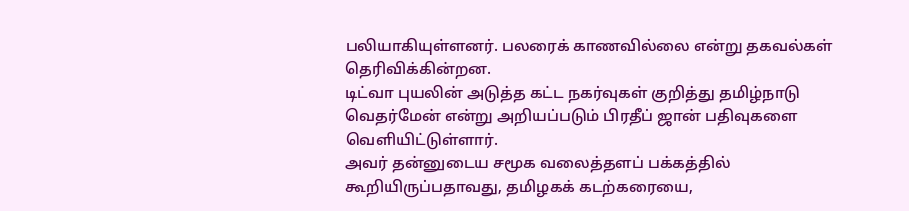பலியாகியுள்ளனர். பலரைக் காணவில்லை என்று தகவல்கள் தெரிவிக்கின்றன.
டிட்வா புயலின் அடுத்த கட்ட நகர்வுகள் குறித்து தமிழ்நாடு வெதர்மேன் என்று அறியப்படும் பிரதீப் ஜான் பதிவுகளை வெளியிட்டுள்ளார்.
அவர் தன்னுடைய சமூக வலைத்தளப் பக்கத்தில் கூறியிருப்பதாவது, தமிழகக் கடற்கரையை,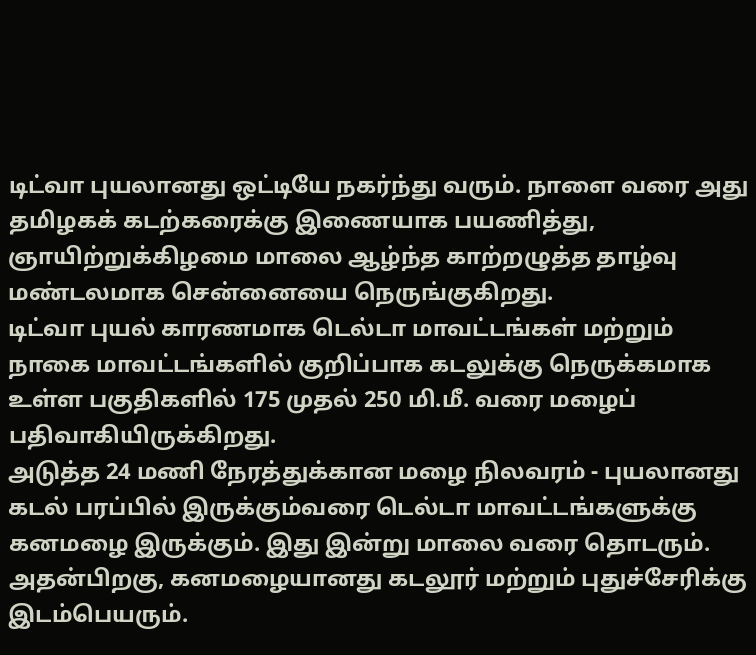டிட்வா புயலானது ஒட்டியே நகர்ந்து வரும். நாளை வரை அது தமிழகக் கடற்கரைக்கு இணையாக பயணித்து, ஞாயிற்றுக்கிழமை மாலை ஆழ்ந்த காற்றழுத்த தாழ்வு மண்டலமாக சென்னையை நெருங்குகிறது.
டிட்வா புயல் காரணமாக டெல்டா மாவட்டங்கள் மற்றும் நாகை மாவட்டங்களில் குறிப்பாக கடலுக்கு நெருக்கமாக உள்ள பகுதிகளில் 175 முதல் 250 மி.மீ. வரை மழைப் பதிவாகியிருக்கிறது.
அடுத்த 24 மணி நேரத்துக்கான மழை நிலவரம் - புயலானது கடல் பரப்பில் இருக்கும்வரை டெல்டா மாவட்டங்களுக்கு கனமழை இருக்கும். இது இன்று மாலை வரை தொடரும். அதன்பிறகு, கனமழையானது கடலூர் மற்றும் புதுச்சேரிக்கு இடம்பெயரும்.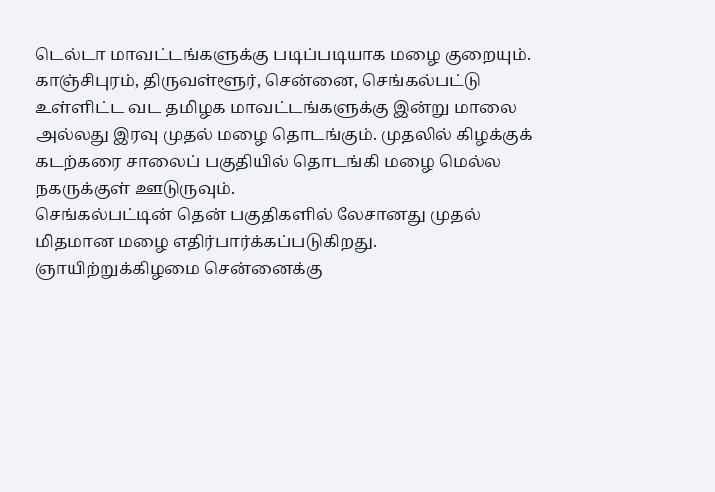டெல்டா மாவட்டங்களுக்கு படிப்படியாக மழை குறையும்.
காஞ்சிபுரம், திருவள்ளூர், சென்னை, செங்கல்பட்டு உள்ளிட்ட வட தமிழக மாவட்டங்களுக்கு இன்று மாலை அல்லது இரவு முதல் மழை தொடங்கும். முதலில் கிழக்குக் கடற்கரை சாலைப் பகுதியில் தொடங்கி மழை மெல்ல நகருக்குள் ஊடுருவும்.
செங்கல்பட்டின் தென் பகுதிகளில் லேசானது முதல் மிதமான மழை எதிர்பார்க்கப்படுகிறது. ஞாயிற்றுக்கிழமை சென்னைக்கு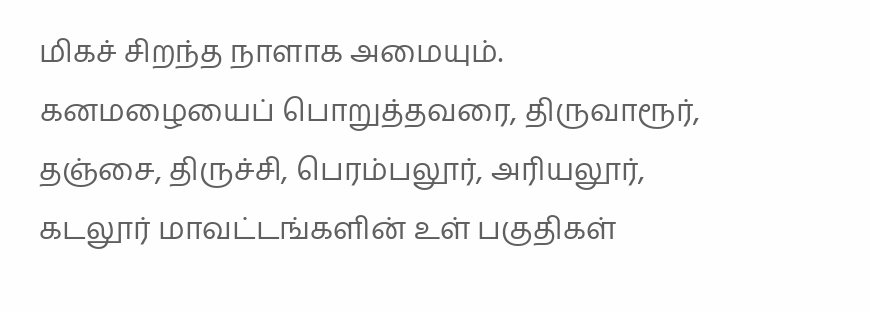மிகச் சிறந்த நாளாக அமையும்.
கனமழையைப் பொறுத்தவரை, திருவாரூர், தஞ்சை, திருச்சி, பெரம்பலூர், அரியலூர், கடலூர் மாவட்டங்களின் உள் பகுதிகள்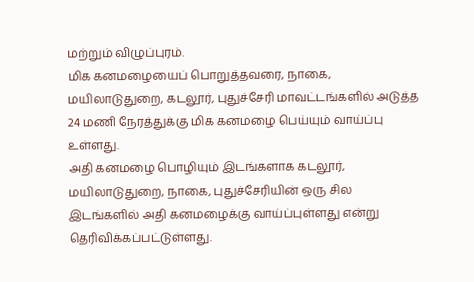மற்றும் விழுப்புரம்.
மிக கனமழையைப் பொறுத்தவரை, நாகை, மயிலாடுதுறை, கடலூர், புதுச்சேரி மாவட்டங்களில் அடுத்த 24 மணி நேரத்துக்கு மிக கனமழை பெய்யும் வாய்ப்பு உள்ளது.
அதி கனமழை பொழியும் இடங்களாக கடலூர், மயிலாடுதுறை, நாகை, புதுச்சேரியின் ஒரு சில இடங்களில் அதி கனமழைக்கு வாய்ப்புள்ளது என்று தெரிவிக்கப்பட்டுள்ளது.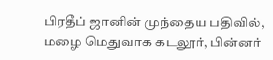பிரதீப் ஜானின் முந்தைய பதிவில், மழை மெதுவாக கடலூர், பின்னர்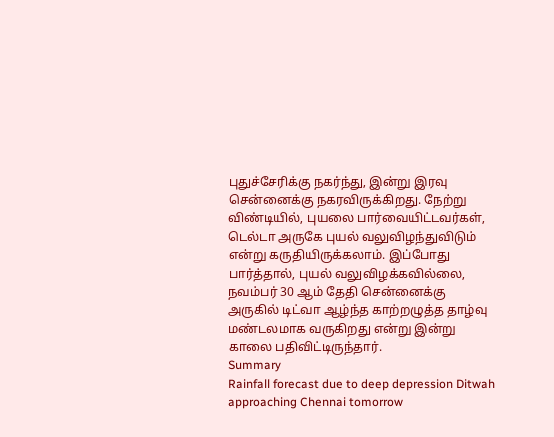புதுச்சேரிக்கு நகர்ந்து, இன்று இரவு சென்னைக்கு நகரவிருக்கிறது. நேற்று விண்டியில், புயலை பார்வையிட்டவர்கள், டெல்டா அருகே புயல் வலுவிழந்துவிடும் என்று கருதியிருக்கலாம். இப்போது பார்த்தால், புயல் வலுவிழக்கவில்லை, நவம்பர் 30 ஆம் தேதி சென்னைக்கு அருகில் டிட்வா ஆழ்ந்த காற்றழுத்த தாழ்வு மண்டலமாக வருகிறது என்று இன்று காலை பதிவிட்டிருந்தார்.
Summary
Rainfall forecast due to deep depression Ditwah approaching Chennai tomorrow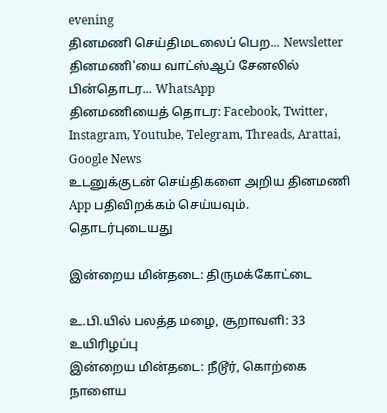evening
தினமணி செய்திமடலைப் பெற... Newsletter
தினமணி'யை வாட்ஸ்ஆப் சேனலில் பின்தொடர... WhatsApp
தினமணியைத் தொடர: Facebook, Twitter, Instagram, Youtube, Telegram, Threads, Arattai, Google News
உடனுக்குடன் செய்திகளை அறிய தினமணி App பதிவிறக்கம் செய்யவும்.
தொடர்புடையது

இன்றைய மின்தடை: திருமக்கோட்டை

உ.பி.யில் பலத்த மழை, சூறாவளி: 33 உயிரிழப்பு
இன்றைய மின்தடை: நீடூர், கொற்கை
நாளைய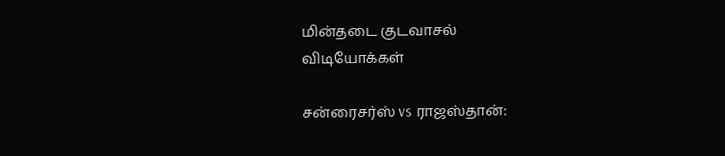மின்தடை குடவாசல்
விடியோக்கள்

சன்ரைசர்ஸ் vs ராஜஸ்தான்: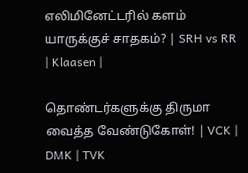எலிமினேட்டரில் களம் யாருக்குச் சாதகம்? | SRH vs RR | Klaasen |

தொண்டர்களுக்கு திருமா வைத்த வேண்டுகோள்! | VCK | DMK | TVK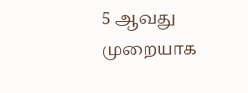5 ஆவது முறையாக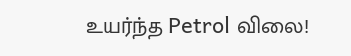உயர்ந்த Petrol விலை!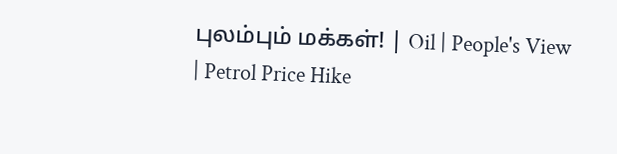புலம்பும் மக்கள்! | Oil | People's View | Petrol Price Hike